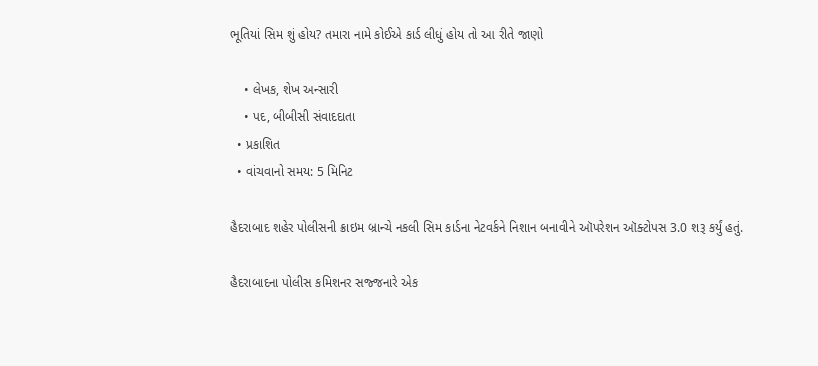ભૂતિયાં સિમ શું હોય? તમારા નામે કોઈએ કાર્ડ લીધું હોય તો આ રીતે જાણો

    • લેખક, શેખ અન્સારી
    • પદ, બીબીસી સંવાદદાતા
  • પ્રકાશિત
  • વાંચવાનો સમય: 5 મિનિટ

હૈદરાબાદ શહેર પોલીસની ક્રાઇમ બ્રાન્ચે નકલી સિમ કાર્ડના નેટવર્કને નિશાન બનાવીને ઑપરેશન ઑક્ટોપસ 3.0 શરૂ કર્યું હતું.

હૈદરાબાદના પોલીસ કમિશનર સજ્જનારે એક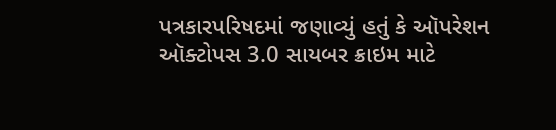પત્રકારપરિષદમાં જણાવ્યું હતું કે ઑપરેશન ઑક્ટોપસ 3.0 સાયબર ક્રાઇમ માટે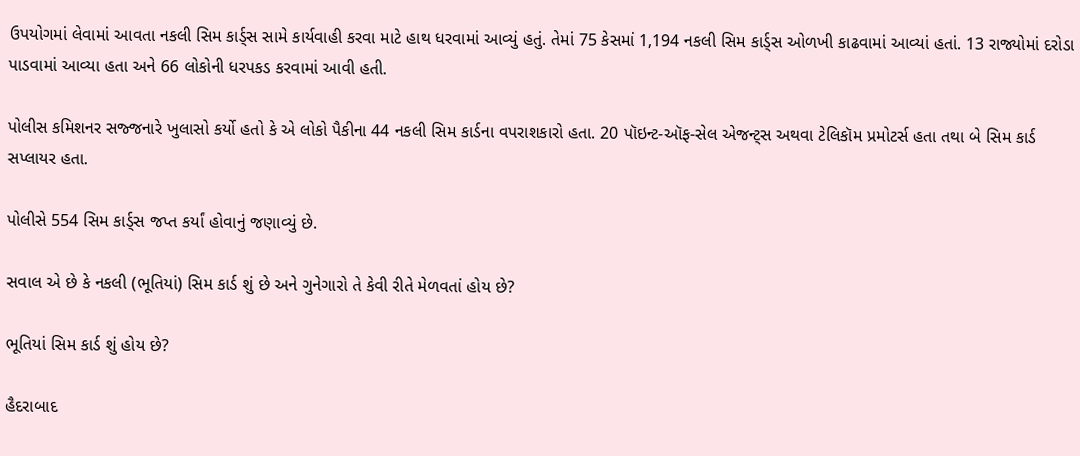ઉપયોગમાં લેવામાં આવતા નકલી સિમ કાર્ડ્સ સામે કાર્યવાહી કરવા માટે હાથ ધરવામાં આવ્યું હતું. તેમાં 75 કેસમાં 1,194 નકલી સિમ કાર્ડ્સ ઓળખી કાઢવામાં આવ્યાં હતાં. 13 રાજ્યોમાં દરોડા પાડવામાં આવ્યા હતા અને 66 લોકોની ધરપકડ કરવામાં આવી હતી.

પોલીસ કમિશનર સજ્જનારે ખુલાસો કર્યો હતો કે એ લોકો પૈકીના 44 નકલી સિમ કાર્ડના વપરાશકારો હતા. 20 પૉઇન્ટ-ઑફ-સેલ એજન્ટ્સ અથવા ટેલિકૉમ પ્રમોટર્સ હતા તથા બે સિમ કાર્ડ સપ્લાયર હતા.

પોલીસે 554 સિમ કાર્ડ્સ જપ્ત કર્યાં હોવાનું જણાવ્યું છે.

સવાલ એ છે કે નકલી (ભૂતિયાં) સિમ કાર્ડ શું છે અને ગુનેગારો તે કેવી રીતે મેળવતાં હોય છે?

ભૂતિયાં સિમ કાર્ડ શું હોય છે?

હૈદરાબાદ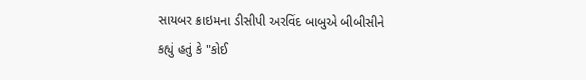સાયબર ક્રાઇમના ડીસીપી અરવિંદ બાબુએ બીબીસીને કહ્યું હતું કે "કોઈ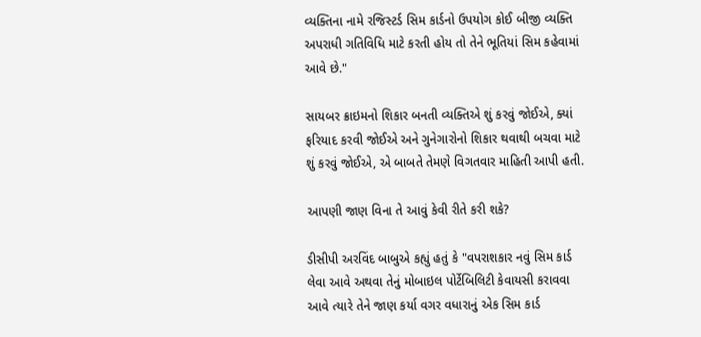વ્યક્તિના નામે રજિસ્ટર્ડ સિમ કાર્ડનો ઉપયોગ કોઈ બીજી વ્યક્તિ અપરાધી ગતિવિધિ માટે કરતી હોય તો તેને ભૂતિયાં સિમ કહેવામાં આવે છે."

સાયબર ક્રાઇમનો શિકાર બનતી વ્યક્તિએ શું કરવું જોઈએ, ક્યાં ફરિયાદ કરવી જોઈએ અને ગુનેગારોનો શિકાર થવાથી બચવા માટે શું કરવું જોઈએ, એ બાબતે તેમણે વિગતવાર માહિતી આપી હતી.

આપણી જાણ વિના તે આવું કેવી રીતે કરી શકે?

ડીસીપી અરવિંદ બાબુએ કહ્યું હતું કે "વપરાશકાર નવું સિમ કાર્ડ લેવા આવે અથવા તેનું મોબાઇલ પોર્ટેબિલિટી કેવાયસી કરાવવા આવે ત્યારે તેને જાણ કર્યા વગર વધારાનું એક સિમ કાર્ડ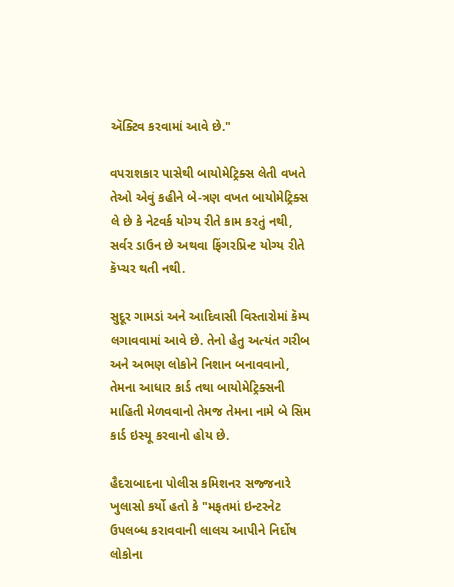ઍક્ટિવ કરવામાં આવે છે."

વપરાશકાર પાસેથી બાયોમેટ્રિક્સ લેતી વખતે તેઓ એવું કહીને બે-ત્રણ વખત બાયોમેટ્રિક્સ લે છે કે નેટવર્ક યોગ્ય રીતે કામ કરતું નથી, સર્વર ડાઉન છે અથવા ફિંગરપ્રિન્ટ યોગ્ય રીતે કૅપ્ચર થતી નથી.

સુદૂર ગામડાં અને આદિવાસી વિસ્તારોમાં કૅમ્પ લગાવવામાં આવે છે. તેનો હેતુ અત્યંત ગરીબ અને અભણ લોકોને નિશાન બનાવવાનો, તેમના આધાર કાર્ડ તથા બાયોમેટ્રિક્સની માહિતી મેળવવાનો તેમજ તેમના નામે બે સિમ કાર્ડ ઇસ્યૂ કરવાનો હોય છે.

હૈદરાબાદના પોલીસ કમિશનર સજ્જનારે ખુલાસો કર્યો હતો કે "મફતમાં ઇન્ટરનેટ ઉપલબ્ધ કરાવવાની લાલચ આપીને નિર્દોષ લોકોના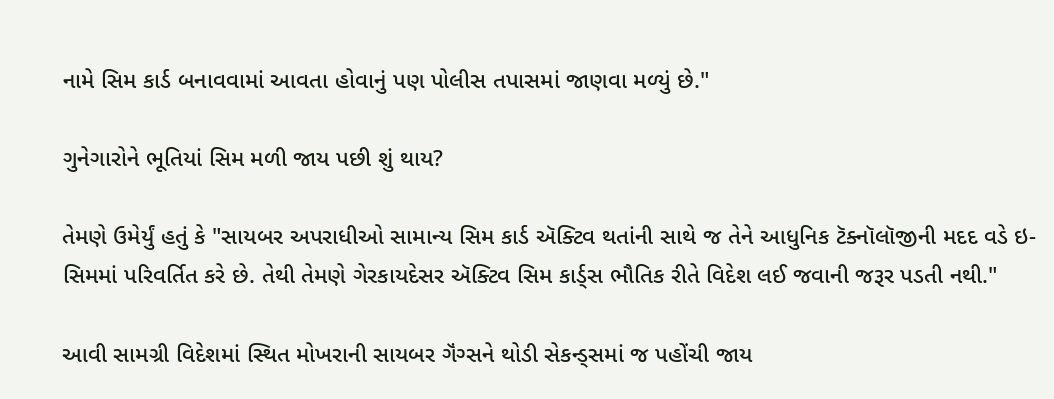નામે સિમ કાર્ડ બનાવવામાં આવતા હોવાનું પણ પોલીસ તપાસમાં જાણવા મળ્યું છે."

ગુનેગારોને ભૂતિયાં સિમ મળી જાય પછી શું થાય?

તેમણે ઉમેર્યું હતું કે "સાયબર અપરાધીઓ સામાન્ય સિમ કાર્ડ ઍક્ટિવ થતાંની સાથે જ તેને આધુનિક ટૅક્નૉલૉજીની મદદ વડે ઇ-સિમમાં પરિવર્તિત કરે છે. તેથી તેમણે ગેરકાયદેસર ઍક્ટિવ સિમ કાર્ડ્સ ભૌતિક રીતે વિદેશ લઈ જવાની જરૂર પડતી નથી."

આવી સામગ્રી વિદેશમાં સ્થિત મોખરાની સાયબર ગૅંગ્સને થોડી સેકન્ડ્સમાં જ પહોંચી જાય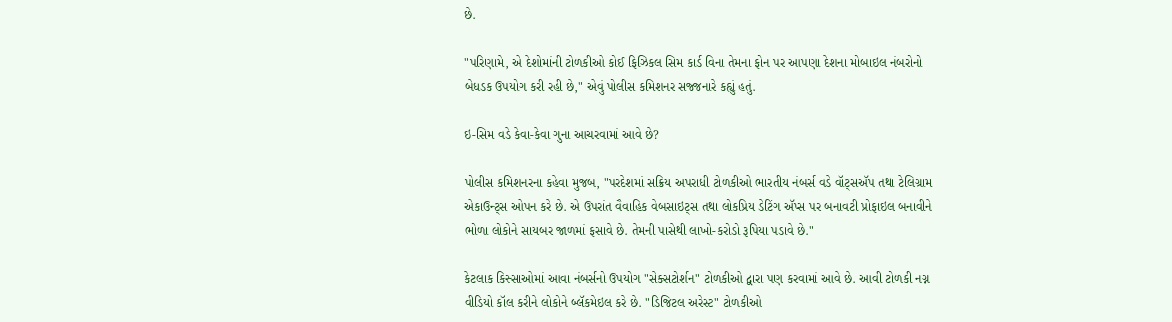છે.

"પરિણામે, એ દેશોમાંની ટોળકીઓ કોઈ ફિઝિકલ સિમ કાર્ડ વિના તેમના ફોન પર આપણા દેશના મોબાઇલ નંબરોનો બેધડક ઉપયોગ કરી રહી છે," એવું પોલીસ કમિશનર સજ્જનારે કહ્યું હતું.

ઇ-સિમ વડે કેવા-કેવા ગુના આચરવામાં આવે છે?

પોલીસ કમિશનરના કહેવા મુજબ, "પરદેશમાં સક્રિય અપરાધી ટોળકીઓ ભારતીય નંબર્સ વડે વૉટ્સઍપ તથા ટેલિગ્રામ એકાઉન્ટ્સ ઓપન કરે છે. એ ઉપરાંત વૈવાહિક વેબસાઇટ્સ તથા લોકપ્રિય ડેટિંગ ઍપ્સ પર બનાવટી પ્રોફાઇલ બનાવીને ભોળા લોકોને સાયબર જાળમાં ફસાવે છે. તેમની પાસેથી લાખો-કરોડો રૂપિયા પડાવે છે."

કેટલાક કિસ્સાઓમાં આવા નંબર્સનો ઉપયોગ "સેક્સટોર્શન" ટોળકીઓ દ્વારા પણ કરવામાં આવે છે. આવી ટોળકી નગ્ન વીડિયો કૉલ કરીને લોકોને બ્લૅકમેઇલ કરે છે. "ડિજિટલ અરેસ્ટ" ટોળકીઓ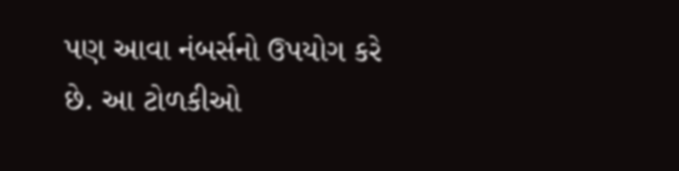પણ આવા નંબર્સનો ઉપયોગ કરે છે. આ ટોળકીઓ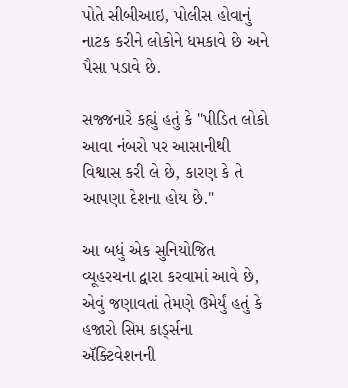પોતે સીબીઆઇ, પોલીસ હોવાનું નાટક કરીને લોકોને ધમકાવે છે અને પૈસા પડાવે છે.

સજ્જનારે કહ્યું હતું કે "પીડિત લોકો આવા નંબરો પર આસાનીથી વિશ્વાસ કરી લે છે, કારણ કે તે આપણા દેશના હોય છે."

આ બધું એક સુનિયોજિત વ્યૂહરચના દ્વારા કરવામાં આવે છે, એવું જણાવતાં તેમણે ઉમેર્યું હતું કે હજારો સિમ કાર્ડ્સના ઍક્ટિવેશનની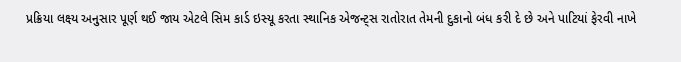પ્રક્રિયા લક્ષ્ય અનુસાર પૂર્ણ થઈ જાય એટલે સિમ કાર્ડ ઇસ્યૂ કરતા સ્થાનિક એજન્ટ્સ રાતોરાત તેમની દુકાનો બંધ કરી દે છે અને પાટિયાં ફેરવી નાખે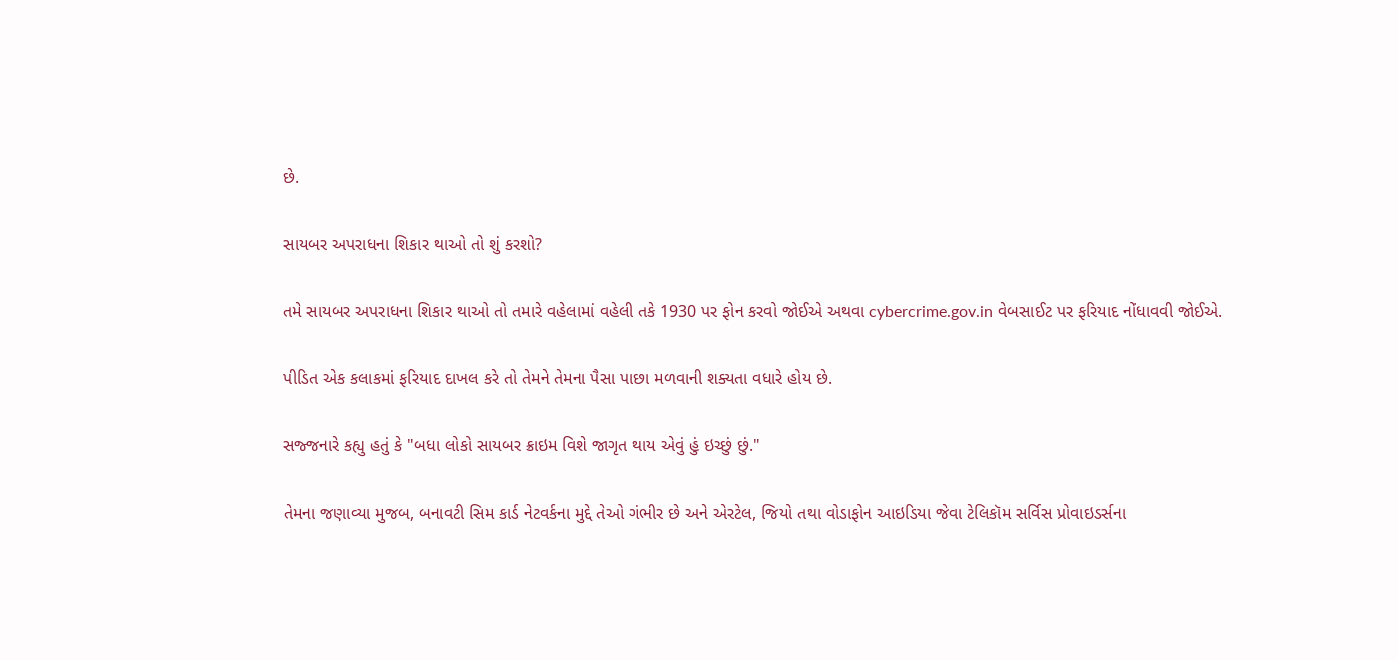છે.

સાયબર અપરાધના શિકાર થાઓ તો શું કરશો?

તમે સાયબર અપરાધના શિકાર થાઓ તો તમારે વહેલામાં વહેલી તકે 1930 પર ફોન કરવો જોઈએ અથવા cybercrime.gov.in વેબસાઈટ પર ફરિયાદ નોંધાવવી જોઈએ.

પીડિત એક કલાકમાં ફરિયાદ દાખલ કરે તો તેમને તેમના પૈસા પાછા મળવાની શક્યતા વધારે હોય છે.

સજ્જનારે કહ્યુ હતું કે "બધા લોકો સાયબર ક્રાઇમ વિશે જાગૃત થાય એવું હું ઇચ્છું છું."

તેમના જણાવ્યા મુજબ, બનાવટી સિમ કાર્ડ નેટવર્કના મુદ્દે તેઓ ગંભીર છે અને એરટેલ, જિયો તથા વોડાફોન આઇડિયા જેવા ટેલિકૉમ સર્વિસ પ્રોવાઇડર્સના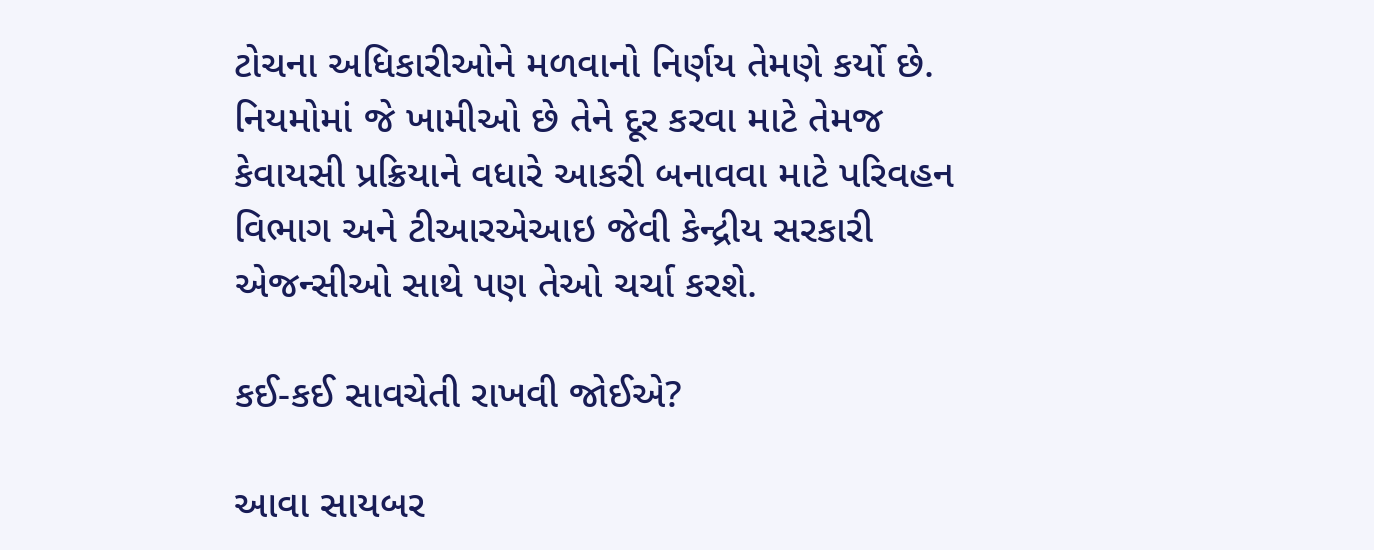ટોચના અધિકારીઓને મળવાનો નિર્ણય તેમણે કર્યો છે. નિયમોમાં જે ખામીઓ છે તેને દૂર કરવા માટે તેમજ કેવાયસી પ્રક્રિયાને વધારે આકરી બનાવવા માટે પરિવહન વિભાગ અને ટીઆરએઆઇ જેવી કેન્દ્રીય સરકારી એજન્સીઓ સાથે પણ તેઓ ચર્ચા કરશે.

કઈ-કઈ સાવચેતી રાખવી જોઈએ?

આવા સાયબર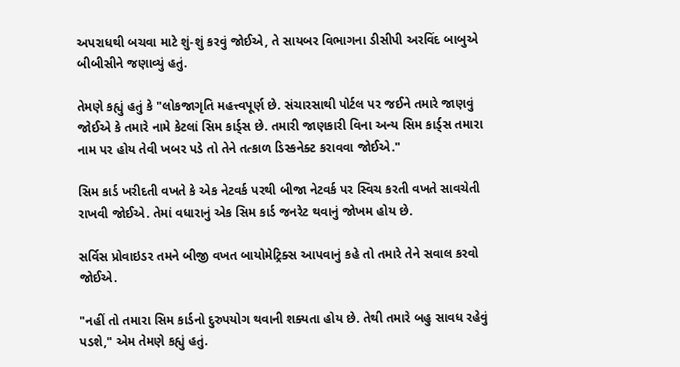અપરાધથી બચવા માટે શું-શું કરવું જોઈએ, તે સાયબર વિભાગના ડીસીપી અરવિંદ બાબુએ બીબીસીને જણાવ્યું હતું.

તેમણે કહ્યું હતું કે "લોકજાગૃતિ મહત્ત્વપૂર્ણ છે. સંચારસાથી પોર્ટલ પર જઈને તમારે જાણવું જોઈએ કે તમારે નામે કેટલાં સિમ કાર્ડ્સ છે. તમારી જાણકારી વિના અન્ય સિમ કાર્ડ્સ તમારા નામ પર હોય તેવી ખબર પડે તો તેને તત્કાળ ડિસ્કનેક્ટ કરાવવા જોઈએ."

સિમ કાર્ડ ખરીદતી વખતે કે એક નેટવર્ક પરથી બીજા નેટવર્ક પર સ્વિચ કરતી વખતે સાવચેતી રાખવી જોઈએ. તેમાં વધારાનું એક સિમ કાર્ડ જનરેટ થવાનું જોખમ હોય છે.

સર્વિસ પ્રોવાઇડર તમને બીજી વખત બાયોમેટ્રિક્સ આપવાનું કહે તો તમારે તેને સવાલ કરવો જોઈએ.

"નહીં તો તમારા સિમ કાર્ડનો દુરુપયોગ થવાની શક્યતા હોય છે. તેથી તમારે બહુ સાવધ રહેવું પડશે," એમ તેમણે કહ્યું હતું.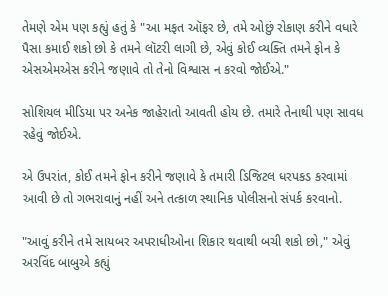તેમણે એમ પણ કહ્યું હતું કે "આ મફત ઑફર છે, તમે ઓછું રોકાણ કરીને વધારે પૈસા કમાઈ શકો છો કે તમને લૉટરી લાગી છે, એવું કોઈ વ્યક્તિ તમને ફોન કે એસએમએસ કરીને જણાવે તો તેનો વિશ્વાસ ન કરવો જોઈએ."

સોશિયલ મીડિયા પર અનેક જાહેરાતો આવતી હોય છે. તમારે તેનાથી પણ સાવધ રહેવું જોઈએ.

એ ઉપરાંત, કોઈ તમને ફોન કરીને જણાવે કે તમારી ડિજિટલ ધરપકડ કરવામાં આવી છે તો ગભરાવાનું નહીં અને તત્કાળ સ્થાનિક પોલીસનો સંપર્ક કરવાનો.

"આવું કરીને તમે સાયબર અપરાધીઓના શિકાર થવાથી બચી શકો છો," એવું અરવિંદ બાબુએ કહ્યું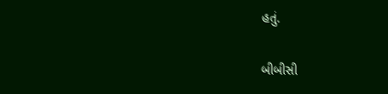હતું.

બીબીસી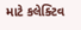માટે કલેક્ટિવ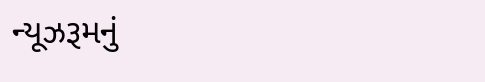ન્યૂઝરૂમનું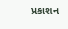પ્રકાશન